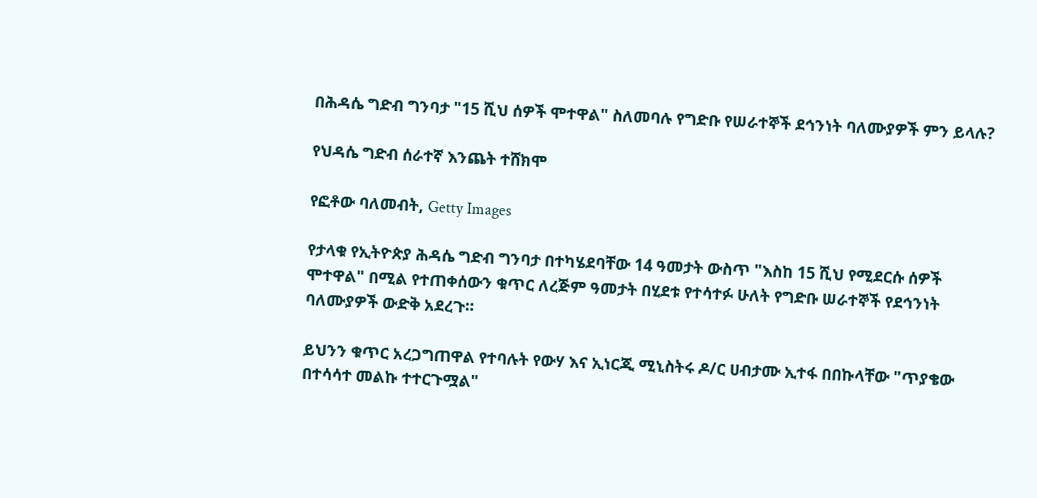በሕዳሴ ግድብ ግንባታ "15 ሺህ ሰዎች ሞተዋል" ስለመባሉ የግድቡ የሠራተኞች ደኅንነት ባለሙያዎች ምን ይላሉ?

የህዳሴ ግድብ ሰራተኛ እንጨት ተሸክሞ

የፎቶው ባለመብት, Getty Images

የታላቁ የኢትዮጵያ ሕዳሴ ግድብ ግንባታ በተካሄደባቸው 14 ዓመታት ውስጥ "እስከ 15 ሺህ የሚደርሱ ሰዎች ሞተዋል" በሚል የተጠቀሰውን ቁጥር ለረጅም ዓመታት በሂደቱ የተሳተፉ ሁለት የግድቡ ሠራተኞች የደኅንነት ባለሙያዎች ውድቅ አደረጉ።

ይህንን ቁጥር አረጋግጠዋል የተባሉት የውሃ እና ኢነርጂ ሚኒስትሩ ዶ/ር ሀብታሙ ኢተፋ በበኩላቸው "ጥያቄው በተሳሳተ መልኩ ተተርጉሟል"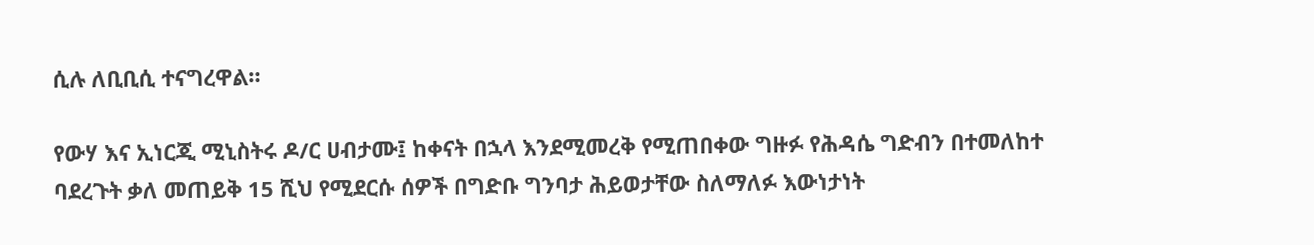ሲሉ ለቢቢሲ ተናግረዋል።

የውሃ እና ኢነርጂ ሚኒስትሩ ዶ/ር ሀብታሙ፤ ከቀናት በኋላ እንደሚመረቅ የሚጠበቀው ግዙፉ የሕዳሴ ግድብን በተመለከተ ባደረጉት ቃለ መጠይቅ 15 ሺህ የሚደርሱ ሰዎች በግድቡ ግንባታ ሕይወታቸው ስለማለፉ እውነታነት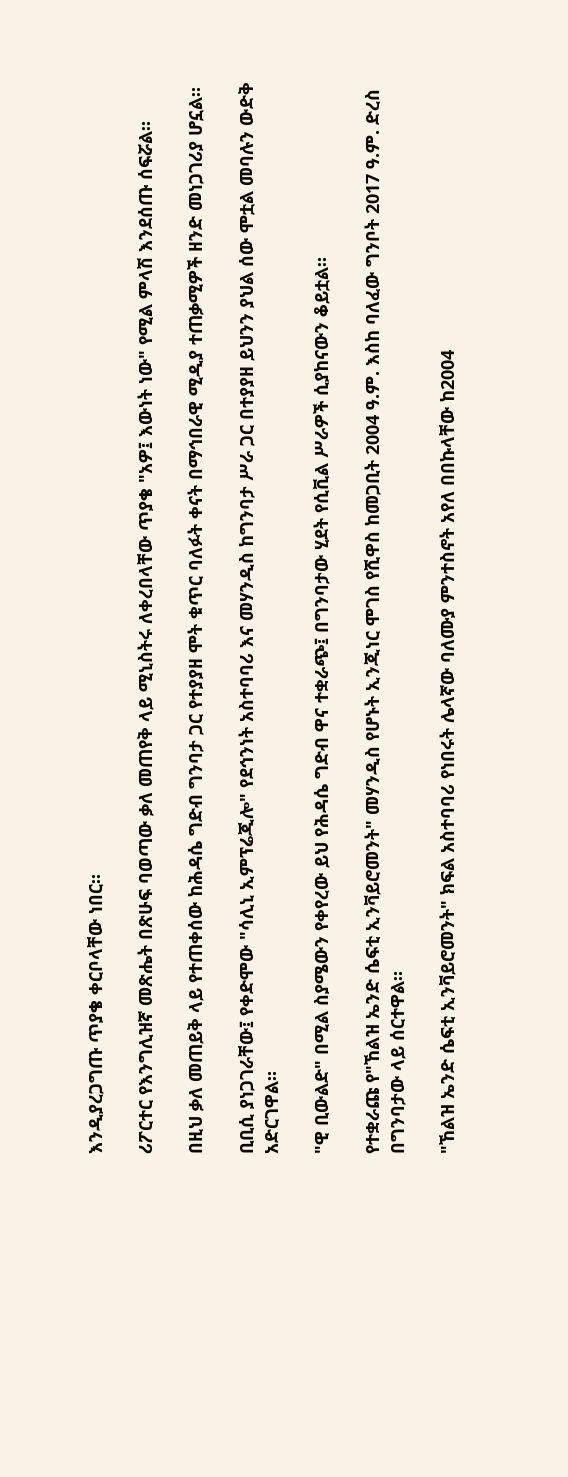እንዲያረጋግጡ ጥያቄ ቀርቦላቸው ነበር።

ሪፖርተር የእንግሊዝኛ መጽሔት በጽሁፍ ባወጣው ቃለ መጠየቅ ላይ ሚኒስትሩ ለቀረበላቸው ጥያቄ "አዎ፤ እውነት ነው" የሚል ምላሽ እንደሰጡ ሰፍሯል።

በዚህ ቃለ መጠይቅ ላይ የተጠቀሰው ከሕዳሴ ግድብ ግንባታ ጋር የተያያዘ ሞት ቁጥር ባለፉት ቀናት በማኅበራዊ ሚዲያ ተጠቃሚዎች ዘንድ መነጋገሪያ ሆኗል።

ቢቢሲ ያነጋገራቸው፤ የቀድሞው "ሳሊኒ ኢምፕሬጂሎ" የደኅንነት አስተባባሪ እና መሃንዲስ ከግንባታ ሥራ ጋር በተያያዘ ይህንን ያህል ሰው ሞቷል መባሉን ውድቅ አድርገዋል።

"ዊ ቢውልድ" በሚል ስያሜውን የቀየረው ይህ የሕዳሴ ግድብ ዋና ተቋራጭ፤ በግንባታው ሂደት የሲቪል ሥራዎች ሲያከናውን ቆይቷል።

የተቋራጩ የ"ኸልዝ ኤንድ ሴፍቲ ኢንቫይሮመንት" መሃንዲስ የሆኑት ኢንጂነር ሞገስ የሺዋስ ከመጋቢት 2004 ዓ.ም. እስከ ባለፈው ግንቦት 2017 ዓ.ም. ድረስ በግንባታው ላይ ሰርተዋል።

"ኸልዝ ኤንድ ሴፍቲ ኢንቫይሮመንት" ክፍል አስተባባሪ የነበሩት ሌላኛው ባለሙያ ምንተስኖት አየለ በበኩላቸው ከ2004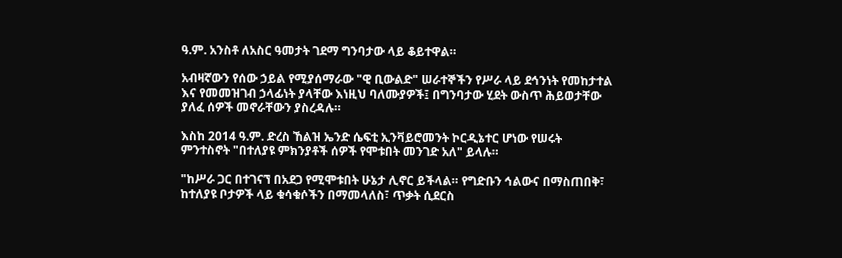ዓ.ም. አንስቶ ለአስር ዓመታት ገደማ ግንባታው ላይ ቆይተዋል።

አብዛኛውን የሰው ኃይል የሚያሰማራው "ዊ ቢውልድ" ሠራተኞችን የሥራ ላይ ደኅንነት የመከታተል እና የመመዝገብ ኃላፊነት ያላቸው እነዚህ ባለሙያዎች፤ በግንባታው ሂደት ውስጥ ሕይወታቸው ያለፈ ሰዎች መኖራቸውን ያስረዳሉ።

እስከ 2014 ዓ.ም. ድረስ ኸልዝ ኤንድ ሴፍቲ ኢንቫይሮመንት ኮርዲኔተር ሆነው የሠሩት ምንተስኖት "በተለያዩ ምክንያቶች ሰዎች የሞቱበት መንገድ አለ" ይላሉ።

"ከሥራ ጋር በተገናኘ በአደጋ የሚሞቱበት ሁኔታ ሊኖር ይችላል። የግድቡን ኅልውና በማስጠበቅ፣ ከተለያዩ ቦታዎች ላይ ቁሳቁሶችን በማመላለስ፣ ጥቃት ሲደርስ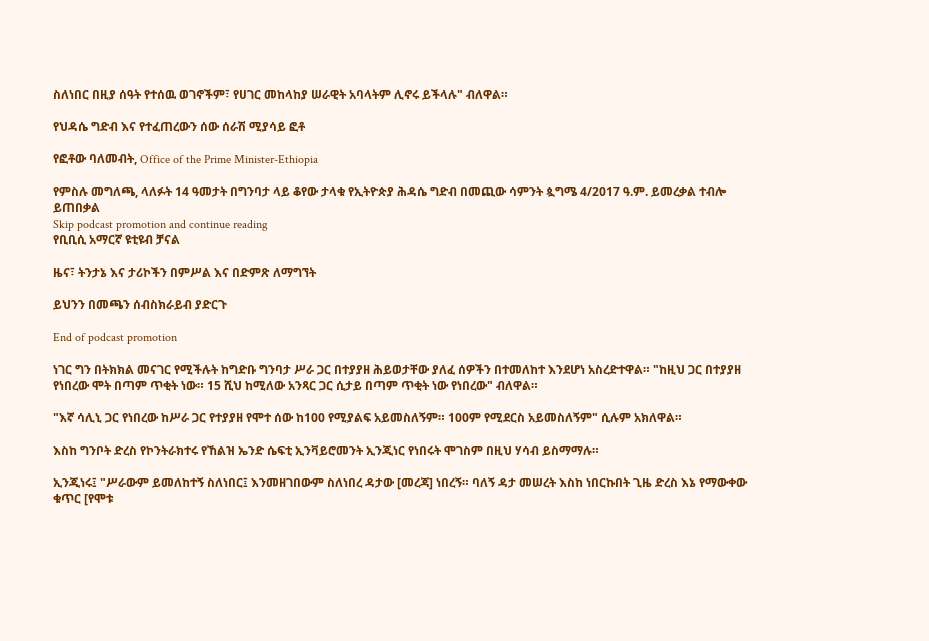ስለነበር በዚያ ሰዓት የተሰዉ ወገኖችም፣ የሀገር መከላከያ ሠራዊት አባላትም ሊኖሩ ይችላሉ" ብለዋል።

የህዳሴ ግድብ እና የተፈጠረውን ሰው ሰራሽ ሚያሳይ ፎቶ

የፎቶው ባለመብት, Office of the Prime Minister-Ethiopia

የምስሉ መግለጫ, ላለፉት 14 ዓመታት በግንባታ ላይ ቆየው ታላቁ የኢትዮጵያ ሕዳሴ ግድብ በመጪው ሳምንት ጷግሜ 4/2017 ዓ.ም. ይመረቃል ተብሎ ይጠበቃል
Skip podcast promotion and continue reading
የቢቢሲ አማርኛ ዩቲዩብ ቻናል

ዜና፣ ትንታኔ እና ታሪኮችን በምሥል እና በድምጽ ለማግኘት

ይህንን በመጫን ሰብስክራይብ ያድርጉ

End of podcast promotion

ነገር ግን በትክክል መናገር የሚችሉት ከግድቡ ግንባታ ሥራ ጋር በተያያዘ ሕይወታቸው ያለፈ ሰዎችን በተመለከተ እንደሆነ አስረድተዋል። "ከዚህ ጋር በተያያዘ የነበረው ሞት በጣም ጥቂት ነው። 15 ሺህ ከሚለው አንጻር ጋር ሲታይ በጣም ጥቂት ነው የነበረው" ብለዋል።

"እኛ ሳሊኒ ጋር የነበረው ከሥራ ጋር የተያያዘ የሞተ ሰው ከ100 የሚያልፍ አይመስለኝም። 100ም የሚደርስ አይመስለኝም" ሲሉም አክለዋል።

እስከ ግንቦት ድረስ የኮንትራክተሩ የኸልዝ ኤንድ ሴፍቲ ኢንቫይሮመንት ኢንጂነር የነበሩት ሞገስም በዚህ ሃሳብ ይስማማሉ።

ኢንጂነሩ፤ "ሥራውም ይመለከተኝ ስለነበር፤ እንመዘገበውም ስለነበረ ዳታው [መረጃ] ነበረኝ። ባለኝ ዳታ መሠረት እስከ ነበርኩበት ጊዜ ድረስ እኔ የማውቀው ቁጥር [የሞቱ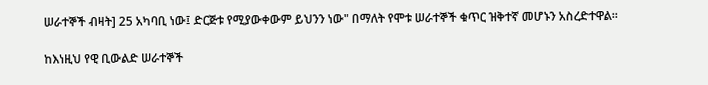ሠራተኞች ብዛት] 25 አካባቢ ነው፤ ድርጅቱ የሚያውቀውም ይህንን ነው" በማለት የሞቱ ሠራተኞች ቁጥር ዝቅተኛ መሆኑን አስረድተዋል።

ከእነዚህ የዊ ቢውልድ ሠራተኞች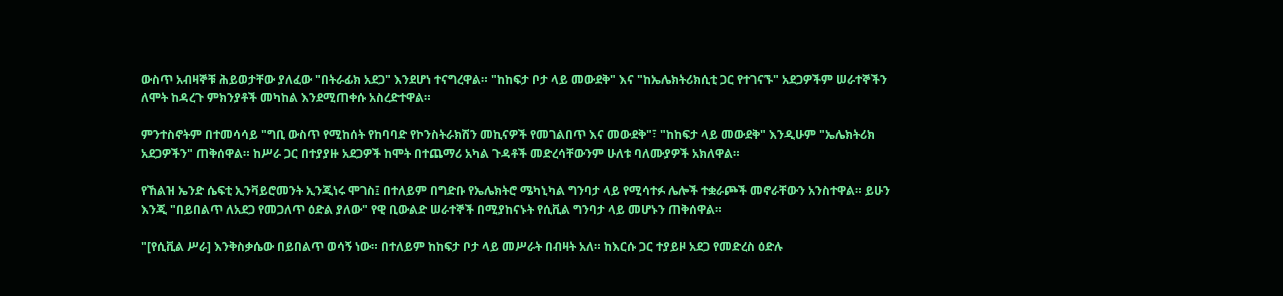ውስጥ አብዛኞቹ ሕይወታቸው ያለፈው "በትራፊክ አደጋ" እንደሆነ ተናግረዋል። "ከከፍታ ቦታ ላይ መውደቅ" እና "ከኤሌክትሪክሲቲ ጋር የተገናኙ" አደጋዎችም ሠራተኞችን ለሞት ከዳረጉ ምክንያቶች መካከል እንደሚጠቀሱ አስረድተዋል።

ምንተስኖትም በተመሳሳይ "ግቢ ውስጥ የሚከሰት የከባባድ የኮንስትራክሽን መኪናዎች የመገልበጥ እና መውደቅ"፣ "ከከፍታ ላይ መውደቅ" እንዲሁም "ኤሌክትሪክ አደጋዎችን" ጠቅሰዋል። ከሥራ ጋር በተያያዙ አደጋዎች ከሞት በተጨማሪ አካል ጉዳቶች መድረሳቸውንም ሁለቱ ባለሙያዎች አክለዋል።

የኸልዝ ኤንድ ሴፍቲ ኢንቫይሮመንት ኢንጂነሩ ሞገስ፤ በተለይም በግድቡ የኤሌክትሮ ሜካኒካል ግንባታ ላይ የሚሳተፉ ሌሎች ተቋራጮች መኖራቸውን አንስተዋል። ይሁን እንጂ "በይበልጥ ለአደጋ የመጋለጥ ዕድል ያለው" የዊ ቢውልድ ሠራተኞች በሚያከናኑት የሲቪል ግንባታ ላይ መሆኑን ጠቅሰዋል።

"[የሲቪል ሥራ] እንቅስቃሴው በይበልጥ ወሳኝ ነው። በተለይም ከከፍታ ቦታ ላይ መሥራት በብዛት አለ። ከእርሱ ጋር ተያይዞ አደጋ የመድረስ ዕድሉ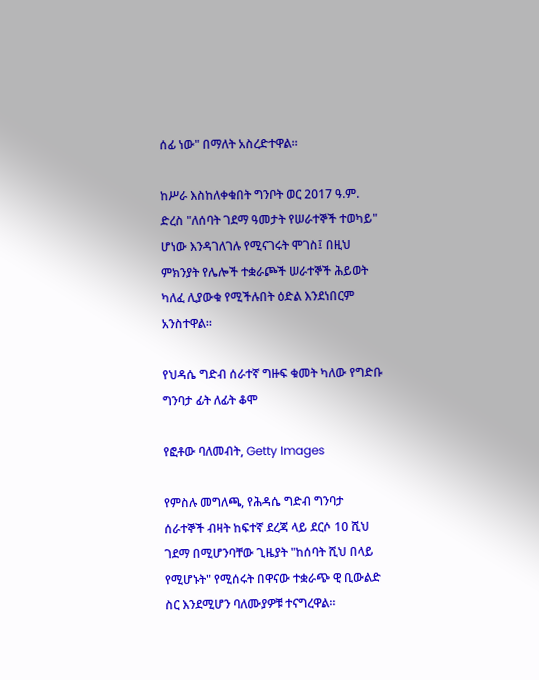ሰፊ ነው" በማለት አስረድተዋል።

ከሥራ እስከለቀቁበት ግንቦት ወር 2017 ዓ.ም. ድረስ "ለሰባት ገደማ ዓመታት የሠራተኞች ተወካይ" ሆነው እንዳገለገሉ የሚናገሩት ሞገስ፤ በዚህ ምክንያት የሌሎች ተቋራጮች ሠራተኞች ሕይወት ካለፈ ሊያውቁ የሚችሉበት ዕድል እንደነበርም አንስተዋል።

የህዳሴ ግድብ ሰራተኛ ግዙፍ ቁመት ካለው የግድቡ ግንባታ ፊት ለፊት ቆሞ

የፎቶው ባለመብት, Getty Images

የምስሉ መግለጫ, የሕዳሴ ግድብ ግንባታ ሰራተኞች ብዛት ከፍተኛ ደረጃ ላይ ደርሶ 10 ሺህ ገደማ በሚሆንባቸው ጊዜያት "ከሰባት ሺህ በላይ የሚሆኑት" የሚሰሩት በዋናው ተቋራጭ ዊ ቢውልድ ስር እንደሚሆን ባለሙያዎቹ ተናግረዋል።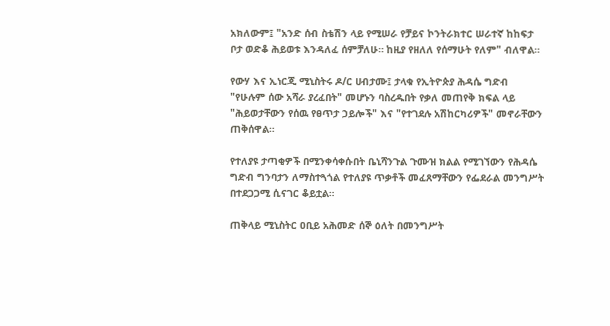አክለውም፤ "አንድ ሰብ ስቴሽን ላይ የሚሠራ የቻይና ኮንትራክተር ሠራተኛ ከከፍታ ቦታ ወድቆ ሕይወቱ እንዳለፈ ሰምቻለሁ። ከዚያ የዘለለ የሰማሁት የለም" ብለዋል።

የውሃ እና ኢነርጂ ሚኒስትሩ ዶ/ር ሀብታሙ፤ ታላቁ የኢትዮጵያ ሕዳሴ ግድብ "የሁሉም ሰው አሻራ ያረፈበት" መሆኑን ባስረዱበት የቃለ መጠየቅ ክፍል ላይ "ሕይወታቸውን የሰዉ የፀጥታ ኃይሎች" እና "የተገደሉ አሽከርካሪዎች" መኖራቸውን ጠቅሰዋል።

የተለያዩ ታጣቂዎች በሚንቀሳቀሱበት ቤኒሻንጉል ጉሙዝ ክልል የሚገኘውን የሕዳሴ ግድብ ግንባታን ለማስተጓጎል የተለያዩ ጥቃቶች መፈጸማቸውን የፌደራል መንግሥት በተደጋጋሚ ሲናገር ቆይቷል።

ጠቅላይ ሚኒስትር ዐቢይ አሕመድ ሰኞ ዕለት በመንግሥት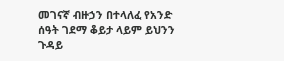መገናኛ ብዙኃን በተላለፈ የአንድ ሰዓት ገደማ ቆይታ ላይም ይህንን ጉዳይ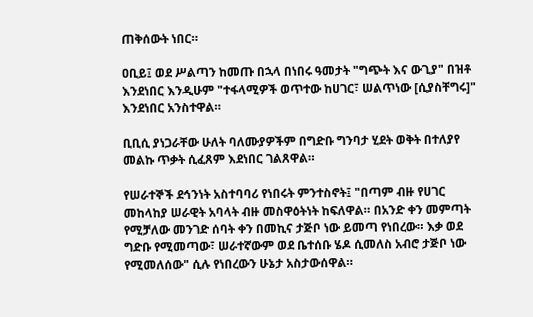ጠቅሰውት ነበር።

ዐቢይ፤ ወደ ሥልጣን ከመጡ በኋላ በነበሩ ዓመታት "ግጭት እና ውጊያ" በዝቶ እንደነበር እንዲሁም "ተፋላሚዎች ወጥተው ከሀገር፣ ሠልጥነው [ሲያስቸግሩ]" እንደነበር አንስተዋል።

ቢቢሲ ያነጋራቸው ሁለት ባለሙያዎችም በግድቡ ግንባታ ሂደት ወቅት በተለያየ መልኩ ጥቃት ሲፈጸም እደነበር ገልጸዋል።

የሠራተኞች ደኅንነት አስተባባሪ የነበሩት ምንተስኖት፤ "በጣም ብዙ የሀገር መከላከያ ሠራዊት አባላት ብዙ መስዋዕትነት ከፍለዋል። በአንድ ቀን መምጣት የሚቻለው መንገድ ሰባት ቀን በመኪና ታጅቦ ነው ይመጣ የነበረው። እቃ ወደ ግድቡ የሚመጣው፣ ሠራተኛውም ወደ ቤተሰቡ ሄዶ ሲመለስ አብሮ ታጅቦ ነው የሚመለሰው" ሲሉ የነበረውን ሁኔታ አስታውሰዋል።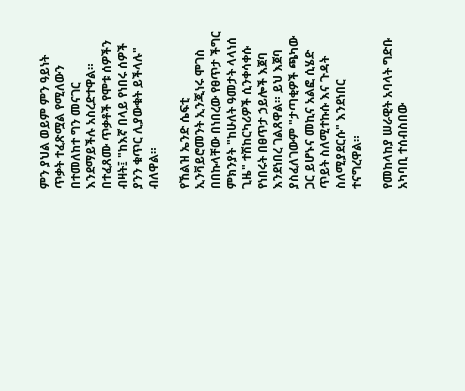ምን ያህል ወይም ምን ዓይነት ጥቃት ተፈጽሟል የሚለውን በተመለከተ ግን መናገር እንደማይችሉ አስረድተዋል። በተፈጸሙ ጥቃቶች የሞቱ ሰዎችን ብዛት፤ "ከእኛ በላይ የነበሩ ሰዎች ያንን ቁጥር ሊያውቁት ይችላሉ" ብለዋል።

የኸልዝ ኤንድ ሴፍቲ ኢንቫይሮመንት ኢንጂነሩ ሞገስ በበኩላቸው በነበረው የፀጥታ ችግር ምክንያት "ከሁለት ዓመታት ላላነሰ ጊዜ" ተሽከርካሪዎች ሲንቀሳቀሱ የነበሩት በፀጥታ ኃይሎች እጀባ እንደነበረ ገልጸዋል። ይህ እጀባ ያስፈለገውም "ታጣቂዎች ጫካው ጋር ይሆኑና መኪና አልፎ ሲሄድ ጥይት ስለሚተኩሱ እና ጉዳት ስለሚያደርሱ" እንደነበር ተናግረዋል።

የመከላከያ ሠራዊት አባላት ግድቡ አካባቢ ተሰብስበው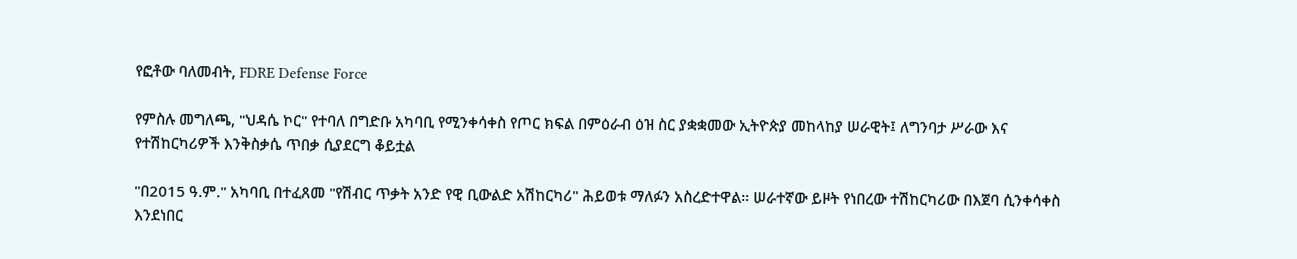የፎቶው ባለመብት, FDRE Defense Force

የምስሉ መግለጫ, "ህዳሴ ኮር" የተባለ በግድቡ አካባቢ የሚንቀሳቀስ የጦር ክፍል በምዕራብ ዕዝ ስር ያቋቋመው ኢትዮጵያ መከላከያ ሠራዊት፤ ለግንባታ ሥራው እና የተሽከርካሪዎች እንቅስቃሴ ጥበቃ ሲያደርግ ቆይቷል

"በ2015 ዓ.ም." አካባቢ በተፈጸመ "የሽብር ጥቃት አንድ የዊ ቢውልድ አሽከርካሪ" ሕይወቱ ማለፉን አስረድተዋል። ሠራተኛው ይዞት የነበረው ተሽከርካሪው በእጀባ ሲንቀሳቀስ እንደነበር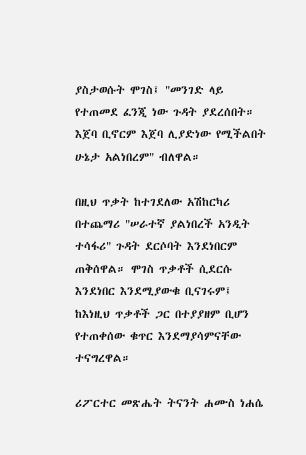ያስታወሱት ሞገስ፤ "መንገድ ላይ የተጠመደ ፈንጂ ነው ጉዳት ያደረሰበት። እጀባ ቢኖርም እጀባ ሊያድነው የሚችልበት ሁኔታ አልነበረም" ብለዋል።

በዚህ ጥቃት ከተገደለው አሽከርካሪ በተጨማሪ "ሠራተኛ ያልነበረች አንዲት ተሳፋሪ" ጉዳት ደርሶባት እንደነበርም ጠቅሰዋል። ሞገስ ጥቃቶች ሲደርሱ እንደነበር እንደሚያውቁ ቢናገሩም፤ ከእነዚህ ጥቃቶች ጋር በተያያዘም ቢሆን የተጠቀሰው ቁጥር እንደማያሳምናቸው ተናግረዋል።

ሪፖርተር መጽሔት ትናንት ሐሙስ ነሐሴ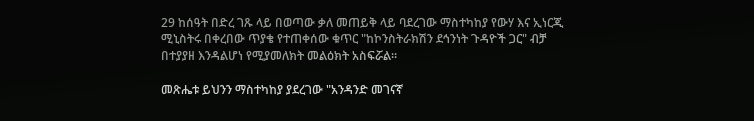29 ከሰዓት በድረ ገጹ ላይ በወጣው ቃለ መጠይቅ ላይ ባደረገው ማስተካከያ የውሃ እና ኢነርጂ ሚኒስትሩ በቀረበው ጥያቄ የተጠቀሰው ቁጥር "ከኮንስትራክሽን ደኅንነት ጉዳዮች ጋር" ብቻ በተያያዘ እንዳልሆነ የሚያመለክት መልዕክት አስፍሯል።

መጽሔቱ ይህንን ማስተካከያ ያደረገው "አንዳንድ መገናኛ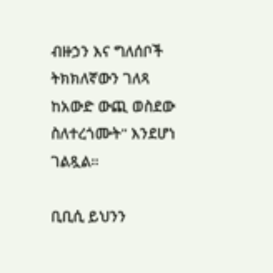ብዙኃን እና ግለሰቦች ትክክለኛውን ገለጻ ከአውድ ውጪ ወስደው ስለተረጎሙት" እንደሆነ ገልጿል።

ቢቢሲ ይህንን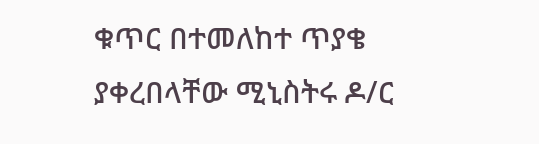ቁጥር በተመለከተ ጥያቄ ያቀረበላቸው ሚኒስትሩ ዶ/ር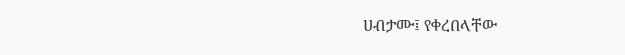ሀብታሙ፤ የቀረበላቸው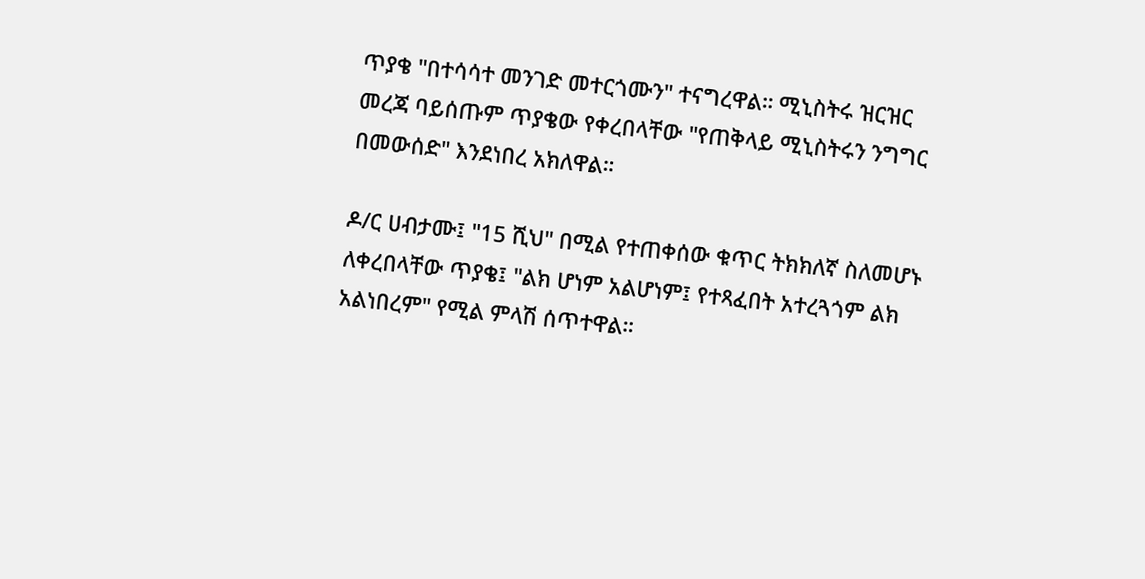ጥያቄ "በተሳሳተ መንገድ መተርጎሙን" ተናግረዋል። ሚኒስትሩ ዝርዝር መረጃ ባይሰጡም ጥያቄው የቀረበላቸው "የጠቅላይ ሚኒስትሩን ንግግር በመውሰድ" እንደነበረ አክለዋል።

ዶ/ር ሀብታሙ፤ "15 ሺህ" በሚል የተጠቀሰው ቁጥር ትክክለኛ ስለመሆኑ ለቀረበላቸው ጥያቄ፤ "ልክ ሆነም አልሆነም፤ የተጻፈበት አተረጓጎም ልክ አልነበረም" የሚል ምላሽ ሰጥተዋል።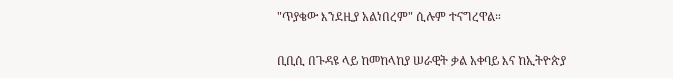"ጥያቄው እንደዚያ አልነበረም" ሲሉም ተናግረዋል።

ቢቢሲ በጉዳዩ ላይ ከመከላከያ ሠራዊት ቃል አቀባይ እና ከኢትዮጵያ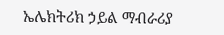ኤሌክትሪክ ኃይል ማብራሪያ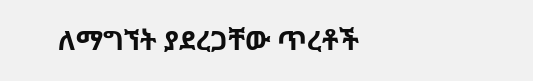ለማግኘት ያደረጋቸው ጥረቶች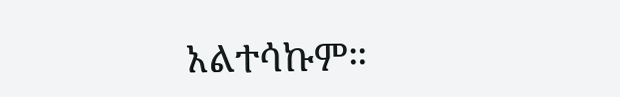አልተሳኩም።